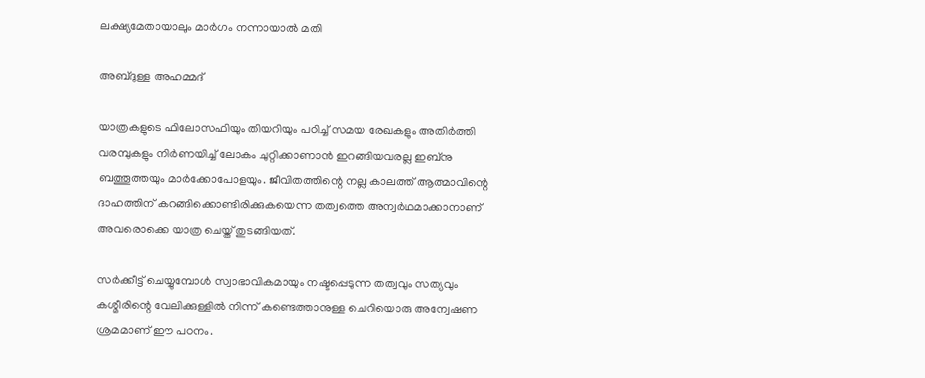ലക്ഷ്യമേതായാലും മാർഗം നന്നായാൽ മതി

അബ്ദുള്ള അഹമ്മദ്‌

യാത്രകളുടെ ഫിലോസഫിയും തിയറിയും പഠിച്ച് സമയ രേഖകളും അതിർത്തി വരമ്പുകളും നിർണയിച്ച് ലോകം ചുറ്റിക്കാണാൻ ഇറങ്ങിയവരല്ല ഇബ്നു ബത്തൂത്തയും മാർക്കോപോളയും. ജീവിതത്തിന്റെ നല്ല കാലത്ത് ആത്മാവിന്റെ ദാഹത്തിന് കറങ്ങിക്കൊണ്ടിരിക്കുകയെന്ന തത്വത്തെ അന്വർഥമാക്കാനാണ് അവരൊക്കെ യാത്ര ചെയ്ത് തുടങ്ങിയത്.

സർക്കീട്ട് ചെയ്യുമ്പോൾ സ്വാഭാവികമായും നഷ്ടപ്പെടുന്ന തത്വവും സത്യവും കശ്മീരിന്റെ വേലിക്കുള്ളിൽ നിന്ന് കണ്ടെത്താനുള്ള ചെറിയൊരു അന്വേഷണ ശ്രമമാണ് ഈ പഠനം.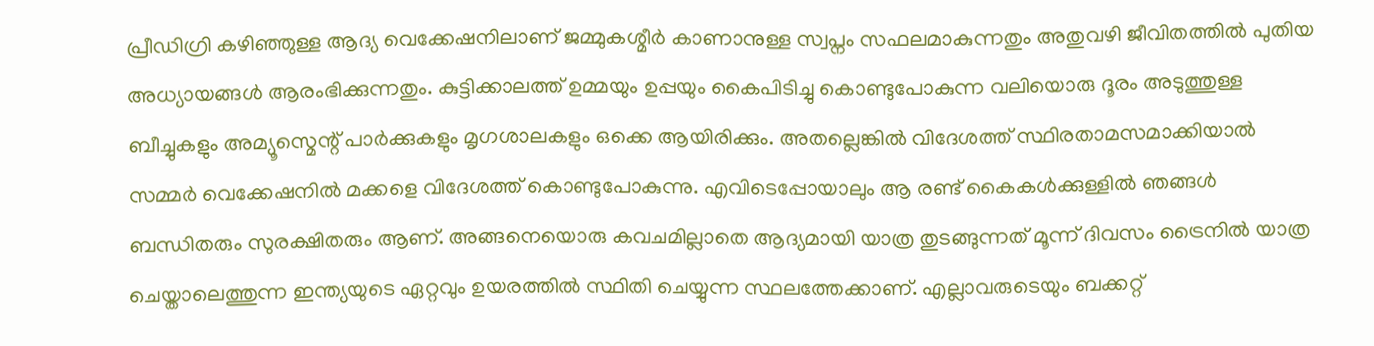പ്രീഡിഗ്രി കഴിഞ്ഞുള്ള ആദ്യ വെക്കേഷനിലാണ് ജമ്മുകശ്മീർ കാണാനുള്ള സ്വപ്നം സഫലമാകുന്നതും അതുവഴി ജീവിതത്തിൽ പുതിയ അധ്യായങ്ങൾ ആരംഭിക്കുന്നതും. കുട്ടിക്കാലത്ത് ഉമ്മയും ഉപ്പയും കൈപിടിച്ചു കൊണ്ടുപോകുന്ന വലിയൊരു ദൂരം അടുത്തുള്ള ബീച്ചുകളും അമ്യൂസ്മെന്റ് പാർക്കുകളും മൃഗശാലകളും ഒക്കെ ആയിരിക്കും. അതല്ലെങ്കിൽ വിദേശത്ത് സ്ഥിരതാമസമാക്കിയാൽ സമ്മർ വെക്കേഷനിൽ മക്കളെ വിദേശത്ത് കൊണ്ടുപോകുന്നു. എവിടെപ്പോയാലും ആ രണ്ട് കൈകൾക്കുള്ളിൽ ഞങ്ങൾ ബന്ധിതരും സുരക്ഷിതരും ആണ്. അങ്ങനെയൊരു കവചമില്ലാതെ ആദ്യമായി യാത്ര തുടങ്ങുന്നത് മൂന്ന് ദിവസം ട്രൈനിൽ യാത്ര ചെയ്താലെത്തുന്ന ഇന്ത്യയുടെ ഏറ്റവും ഉയരത്തിൽ സ്ഥിതി ചെയ്യുന്ന സ്ഥലത്തേക്കാണ്. എല്ലാവരുടെയും ബക്കറ്റ്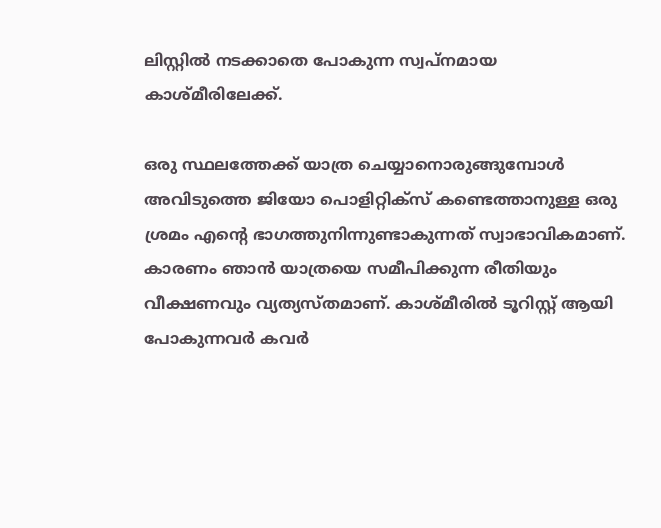ലിസ്റ്റിൽ നടക്കാതെ പോകുന്ന സ്വപ്നമായ കാശ്മീരിലേക്ക്.

ഒരു സ്ഥലത്തേക്ക് യാത്ര ചെയ്യാനൊരുങ്ങുമ്പോൾ അവിടുത്തെ ജിയോ പൊളിറ്റിക്സ് കണ്ടെത്താനുള്ള ഒരു ശ്രമം എന്റെ ഭാഗത്തുനിന്നുണ്ടാകുന്നത് സ്വാഭാവികമാണ്. കാരണം ഞാൻ യാത്രയെ സമീപിക്കുന്ന രീതിയും വീക്ഷണവും വ്യത്യസ്തമാണ്. കാശ്മീരിൽ ടൂറിസ്റ്റ് ആയി പോകുന്നവർ കവർ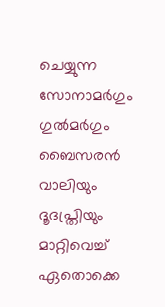ചെയ്യുന്ന സോനാമർഗും ഗുൽമർഗും ബൈസരൻ വാലിയും ദൂദപ്ത്രിയും മാറ്റിവെച്ച് ഏതൊക്കെ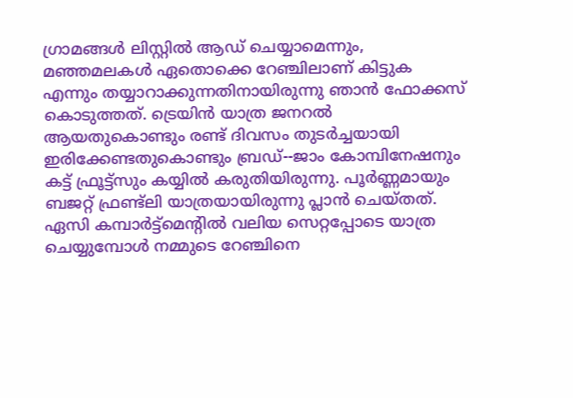ഗ്രാമങ്ങൾ ലിസ്റ്റിൽ ആഡ് ചെയ്യാമെന്നും, മഞ്ഞമലകൾ ഏതൊക്കെ റേഞ്ചിലാണ് കിട്ടുക എന്നും തയ്യാറാക്കുന്നതിനായിരുന്നു ഞാൻ ഫോക്കസ് കൊടുത്തത്. ട്രെയിൻ യാത്ര ജനറൽ ആയതുകൊണ്ടും രണ്ട് ദിവസം തുടർച്ചയായി ഇരിക്കേണ്ടതുകൊണ്ടും ബ്രഡ്-‐ജാം കോമ്പിനേഷനും കട്ട് ഫ്രൂട്ട്സും കയ്യിൽ കരുതിയിരുന്നു. പൂർണ്ണമായും ബജറ്റ് ഫ്രണ്ട്ലി യാത്രയായിരുന്നു പ്ലാൻ ചെയ്തത്. ഏസി കമ്പാർട്ട്മെന്റിൽ വലിയ സെറ്റപ്പോടെ യാത്ര ചെയ്യുമ്പോൾ നമ്മുടെ റേഞ്ചിനെ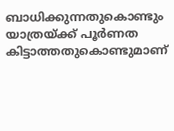ബാധിക്കുന്നതുകൊണ്ടും യാത്രയ്ക്ക് പൂർണത കിട്ടാത്തതുകൊണ്ടുമാണ്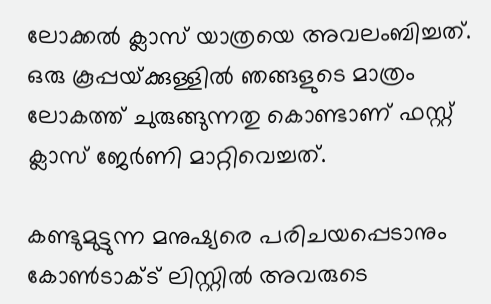ലോക്കൽ ക്ലാസ് യാത്രയെ അവലംബിച്ചത്. ഒരു കൂപ്പയ്‌ക്കുള്ളിൽ ഞങ്ങളുടെ മാത്രം ലോകത്ത് ചുരുങ്ങുന്നതു കൊണ്ടാണ് ഫസ്റ്റ് ക്ലാസ് ജേർണി മാറ്റിവെച്ചത്.

കണ്ടുമുട്ടുന്ന മനുഷ്യരെ പരിചയപ്പെടാനും കോൺടാക്ട് ലിസ്റ്റിൽ അവരുടെ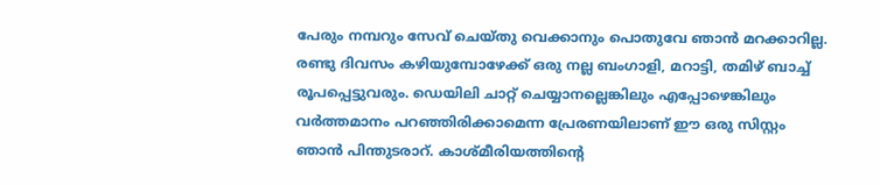പേരും നമ്പറും സേവ് ചെയ്തു വെക്കാനും പൊതുവേ ഞാൻ മറക്കാറില്ല. രണ്ടു ദിവസം കഴിയുമ്പോഴേക്ക് ഒരു നല്ല ബംഗാളി, മറാട്ടി, തമിഴ് ബാച്ച് രൂപപ്പെട്ടുവരും. ഡെയിലി ചാറ്റ് ചെയ്യാനല്ലെങ്കിലും എപ്പോഴെങ്കിലും വർത്തമാനം പറഞ്ഞിരിക്കാമെന്ന പ്രേരണയിലാണ് ഈ ഒരു സിസ്റ്റം ഞാൻ പിന്തുടരാറ്. കാശ്മീരിയത്തിന്റെ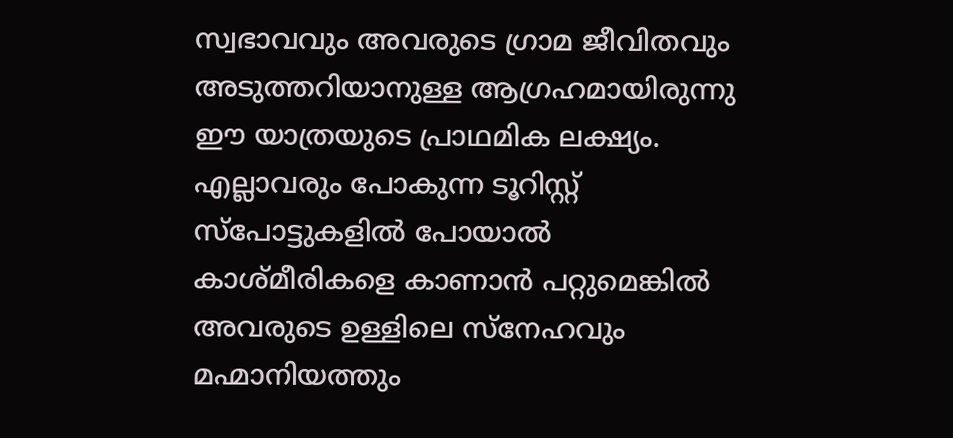സ്വഭാവവും അവരുടെ ഗ്രാമ ജീവിതവും അടുത്തറിയാനുള്ള ആഗ്രഹമായിരുന്നു ഈ യാത്രയുടെ പ്രാഥമിക ലക്ഷ്യം. എല്ലാവരും പോകുന്ന ടൂറിസ്റ്റ് സ്പോട്ടുകളിൽ പോയാൽ കാശ്മീരികളെ കാണാൻ പറ്റുമെങ്കിൽ അവരുടെ ഉള്ളിലെ സ്നേഹവും മഹ്മാനിയത്തും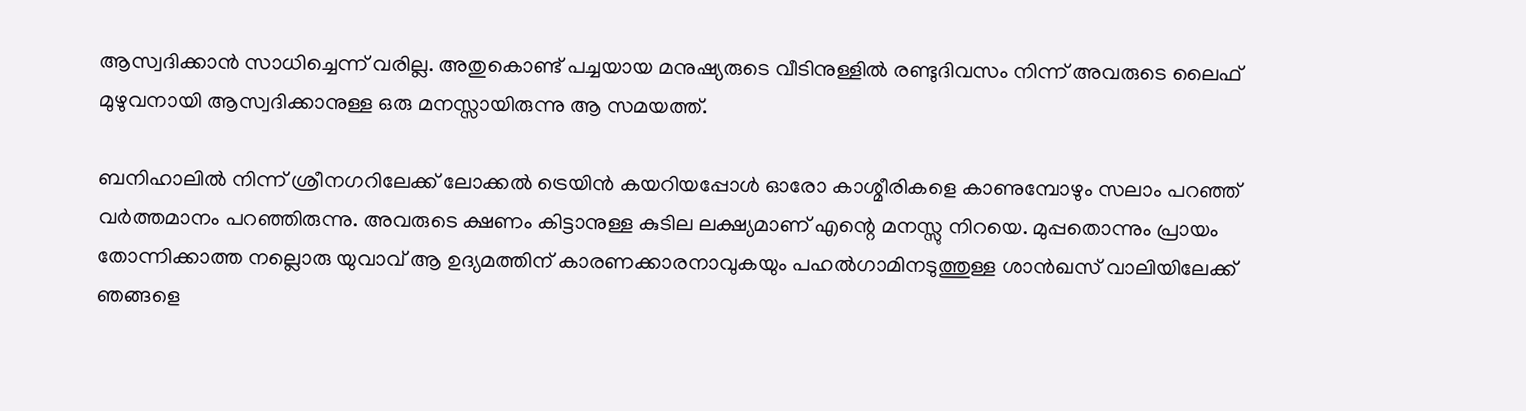ആസ്വദിക്കാൻ സാധിച്ചെന്ന് വരില്ല. അതുകൊണ്ട് പച്ചയായ മനുഷ്യരുടെ വീടിനുള്ളിൽ രണ്ടുദിവസം നിന്ന് അവരുടെ ലൈഫ് മുഴുവനായി ആസ്വദിക്കാനുള്ള ഒരു മനസ്സായിരുന്നു ആ സമയത്ത്.

ബനിഹാലിൽ നിന്ന് ശ്രീനഗറിലേക്ക് ലോക്കൽ ട്രെയിൻ കയറിയപ്പോൾ ഓരോ കാശ്മീരികളെ കാണുമ്പോഴും സലാം പറഞ്ഞ്‌ വർത്തമാനം പറഞ്ഞിരുന്നു. അവരുടെ ക്ഷണം കിട്ടാനുള്ള കുടില ലക്ഷ്യമാണ് എന്റെ മനസ്സു നിറയെ. മുപ്പതൊന്നും പ്രായം തോന്നിക്കാത്ത നല്ലൊരു യുവാവ് ആ ഉദ്യമത്തിന് കാരണക്കാരനാവുകയും പഹൽഗാമിനടുത്തുള്ള ശാൻഖസ് വാലിയിലേക്ക് ഞങ്ങളെ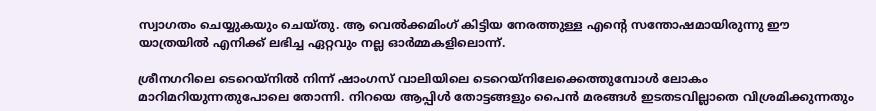സ്വാഗതം ചെയ്യുകയും ചെയ്തു. ആ വെൽക്കമിംഗ് കിട്ടിയ നേരത്തുള്ള എന്റെ സന്തോഷമായിരുന്നു ഈ യാത്രയിൽ എനിക്ക് ലഭിച്ച ഏറ്റവും നല്ല ഓർമ്മകളിലൊന്ന്.

ശ്രീനഗറിലെ ടെറെയ്നിൽ നിന്ന് ഷാംഗസ് വാലിയിലെ ടെറെയ്നിലേക്കെത്തുമ്പോൾ ലോകം മാറിമറിയുന്നതുപോലെ തോന്നി. നിറയെ ആപ്പിൾ തോട്ടങ്ങളും പൈൻ മരങ്ങൾ ഇടതടവില്ലാതെ വിശ്രമിക്കുന്നതും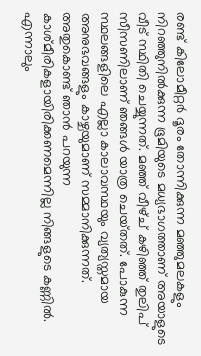രണ്ട് കിലോമീറ്റർ ദൂരം തോന്നിക്കുന്ന മഞ്ഞുമലകളും നിറഞ്ഞുനിൽക്കുന്ന ഭൂമിയുടെ മധ്യഭാഗത്താണ് അയാളുടെ വീട് സ്ഥിതി ചെയ്യുന്നത്. മഞ്ഞ് വീഴ്ച് കഴിഞ്ഞ് തുലിപ് സീസണിലാണ് ഞങ്ങൾ യാത്ര ചെയ്‌തത്‌. പോകുന്ന സ്ഥലങ്ങളിലെ എല്ലാ കാലാവസ്ഥയും വ്യത്യസ്തമായ അനുഭവങ്ങളും കാഴ്ചയുമാണ് സമ്മാനിക്കുന്നത്. അതുകൊണ്ട് ഞാൻ പറയുന്ന കാശ്മീരികളായിരിക്കണമെന്നില്ല നിങ്ങളുടെ കണ്ണിൽ. എന്നാലും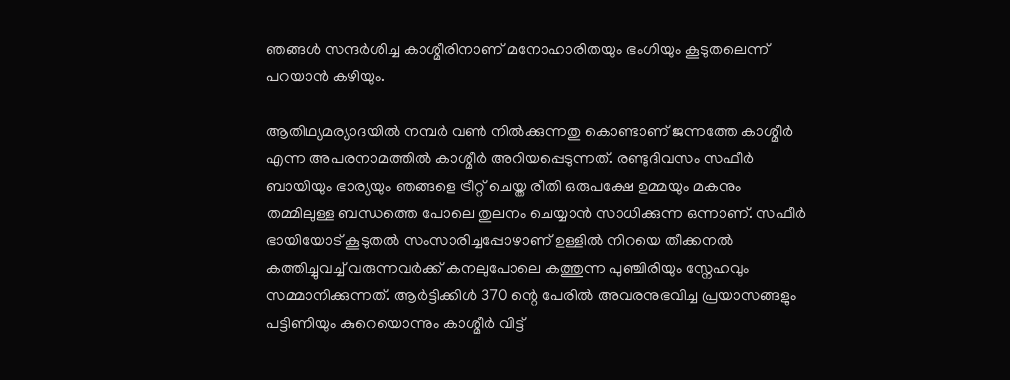ഞങ്ങൾ സന്ദർശിച്ച കാശ്മീരിനാണ് മനോഹാരിതയും ഭംഗിയും കൂടുതലെന്ന് പറയാൻ കഴിയും.

ആതിഥ്യമര്യാദയിൽ നമ്പർ വൺ നിൽക്കുന്നതു കൊണ്ടാണ് ജന്നത്തേ കാശ്മീർ എന്ന അപരനാമത്തിൽ കാശ്മീർ അറിയപ്പെടുന്നത്. രണ്ടുദിവസം സഫീർ ബായിയും ഭാര്യയും ഞങ്ങളെ ട്രീറ്റ് ചെയ്ത രീതി ഒരുപക്ഷേ ഉമ്മയും മകനും തമ്മിലുള്ള ബന്ധത്തെ പോലെ തുലനം ചെയ്യാൻ സാധിക്കുന്ന ഒന്നാണ്. സഫീർ ഭായിയോട് കൂടുതൽ സംസാരിച്ചപ്പോഴാണ് ഉള്ളിൽ നിറയെ തീക്കനൽ കത്തിച്ചുവച്ച് വരുന്നവർക്ക് കനലുപോലെ കത്തുന്ന പുഞ്ചിരിയും സ്നേഹവും സമ്മാനിക്കുന്നത്. ആർട്ടിക്കിൾ 370 ന്റെ പേരിൽ അവരനുഭവിച്ച പ്രയാസങ്ങളും പട്ടിണിയും കുറെയൊന്നും കാശ്മീർ വിട്ട്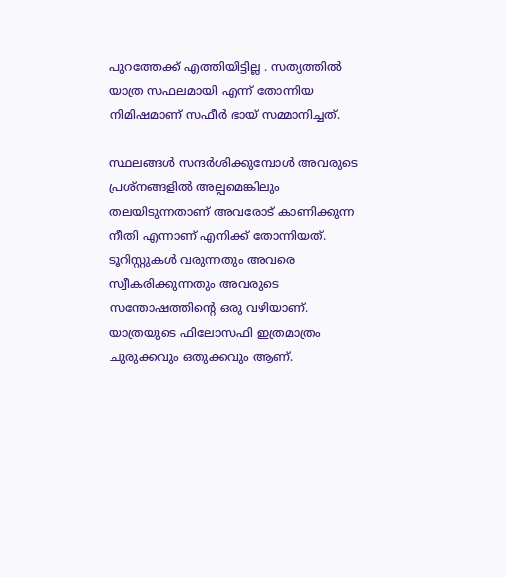പുറത്തേക്ക് എത്തിയിട്ടില്ല . സത്യത്തിൽ യാത്ര സഫലമായി എന്ന് തോന്നിയ നിമിഷമാണ് സഫീർ ഭായ് സമ്മാനിച്ചത്.

സ്ഥലങ്ങൾ സന്ദർശിക്കുമ്പോൾ അവരുടെ പ്രശ്നങ്ങളിൽ അല്പമെങ്കിലും തലയിടുന്നതാണ് അവരോട് കാണിക്കുന്ന നീതി എന്നാണ് എനിക്ക് തോന്നിയത്. ടൂറിസ്റ്റുകൾ വരുന്നതും അവരെ സ്വീകരിക്കുന്നതും അവരുടെ സന്തോഷത്തിന്റെ ഒരു വഴിയാണ്. യാത്രയുടെ ഫിലോസഫി ഇത്രമാത്രം ചുരുക്കവും ഒതുക്കവും ആണ്.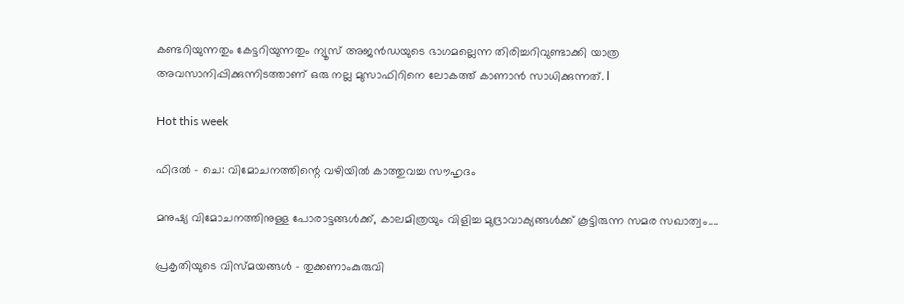കണ്ടറിയുന്നതും കേട്ടറിയുന്നതും ന്യൂസ് അജൻഡയുടെ ഭാഗമല്ലെന്ന തിരിച്ചറിവുണ്ടാക്കി യാത്ര അവസാനിപ്പിക്കുന്നിടത്താണ് ഒരു നല്ല മുസാഫിറിനെ ലോകത്ത് കാണാൻ സാധിക്കുന്നത്. l

Hot this week

ഫിദൽ – ചെ: വിമോചനത്തിന്റെ വഴിയിൽ കാത്തുവച്ച സൗഹൃദം

മനുഷ്യ വിമോചനത്തിനുള്ള പോരാട്ടങ്ങൾക്ക്, കാലമിത്രയും വിളിച്ച മുദ്രാവാക്യങ്ങൾക്ക് കൂട്ടിരുന്ന സമര സഖാത്വം....

പ്രകൃതിയുടെ വിസ്മയങ്ങൾ – തുക്കണാംകുരുവി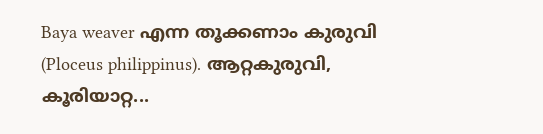Baya weaver എന്ന തൂക്കണാം കുരുവി (Ploceus philippinus). ആറ്റകുരുവി, കൂരിയാറ്റ...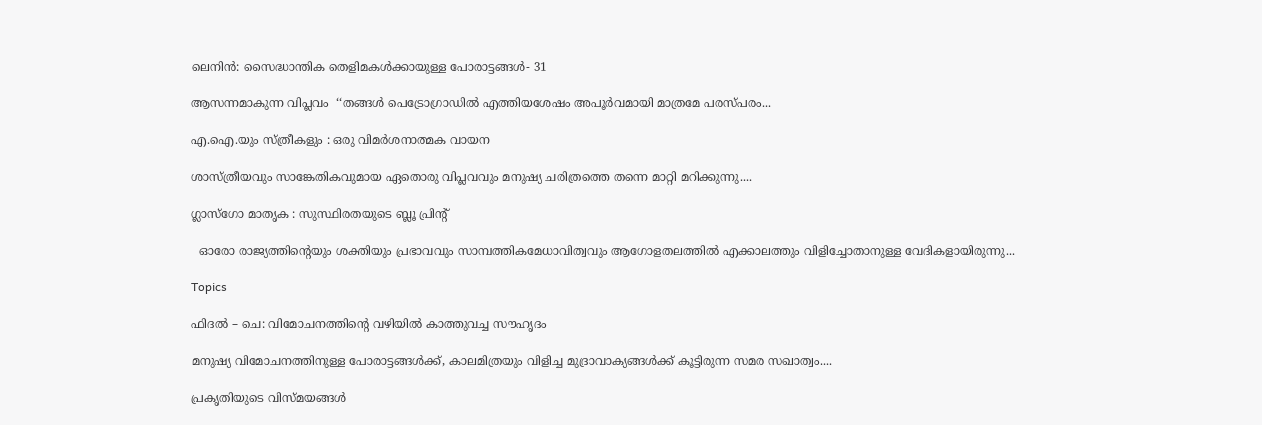ലെനിൻ: സൈദ്ധാന്തിക തെളിമകൾക്കായുള്ള പോരാട്ടങ്ങൾ‐ 31

ആസന്നമാകുന്ന വിപ്ലവം  ‘‘തങ്ങൾ പെട്രോഗ്രാഡിൽ എത്തിയശേഷം അപൂർവമായി മാത്രമേ പരസ്‌പരം...

എ.ഐ.യും സ്ത്രീകളും : ഒരു വിമർശനാത്മക വായന

ശാസ്ത്രീയവും സാങ്കേതികവുമായ ഏതൊരു വിപ്ലവവും മനുഷ്യ ചരിത്രത്തെ തന്നെ മാറ്റി മറിക്കുന്നു....

ഗ്ലാസ്ഗോ മാതൃക : സുസ്ഥിരതയുടെ ബ്ലൂ പ്രിന്റ്

  ഓരോ രാജ്യത്തിന്റെയും ശക്തിയും പ്രഭാവവും സാമ്പത്തികമേധാവിത്വവും ആഗോളതലത്തിൽ എക്കാലത്തും വിളിച്ചോതാനുള്ള വേദികളായിരുന്നു...

Topics

ഫിദൽ – ചെ: വിമോചനത്തിന്റെ വഴിയിൽ കാത്തുവച്ച സൗഹൃദം

മനുഷ്യ വിമോചനത്തിനുള്ള പോരാട്ടങ്ങൾക്ക്, കാലമിത്രയും വിളിച്ച മുദ്രാവാക്യങ്ങൾക്ക് കൂട്ടിരുന്ന സമര സഖാത്വം....

പ്രകൃതിയുടെ വിസ്മയങ്ങൾ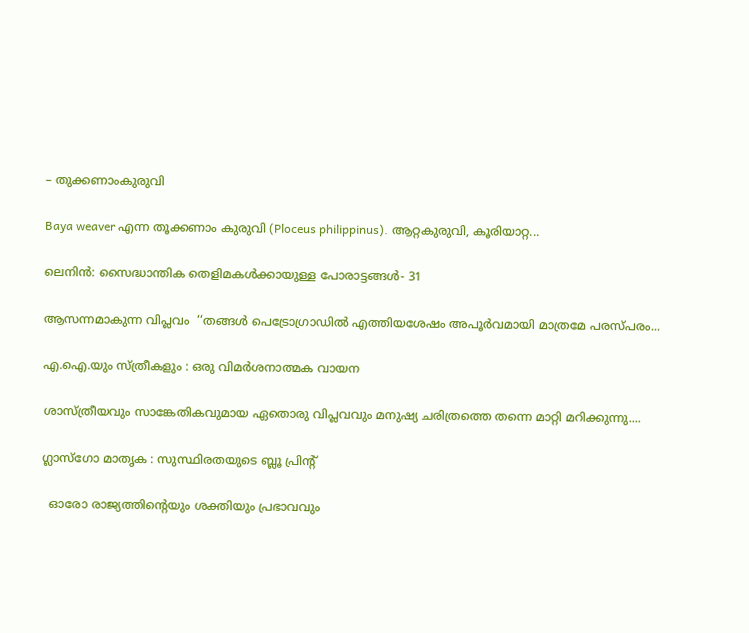– തുക്കണാംകുരുവി

Baya weaver എന്ന തൂക്കണാം കുരുവി (Ploceus philippinus). ആറ്റകുരുവി, കൂരിയാറ്റ...

ലെനിൻ: സൈദ്ധാന്തിക തെളിമകൾക്കായുള്ള പോരാട്ടങ്ങൾ‐ 31

ആസന്നമാകുന്ന വിപ്ലവം  ‘‘തങ്ങൾ പെട്രോഗ്രാഡിൽ എത്തിയശേഷം അപൂർവമായി മാത്രമേ പരസ്‌പരം...

എ.ഐ.യും സ്ത്രീകളും : ഒരു വിമർശനാത്മക വായന

ശാസ്ത്രീയവും സാങ്കേതികവുമായ ഏതൊരു വിപ്ലവവും മനുഷ്യ ചരിത്രത്തെ തന്നെ മാറ്റി മറിക്കുന്നു....

ഗ്ലാസ്ഗോ മാതൃക : സുസ്ഥിരതയുടെ ബ്ലൂ പ്രിന്റ്

  ഓരോ രാജ്യത്തിന്റെയും ശക്തിയും പ്രഭാവവും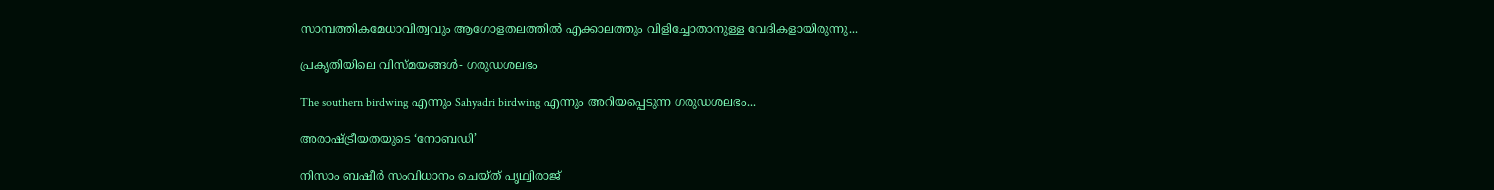സാമ്പത്തികമേധാവിത്വവും ആഗോളതലത്തിൽ എക്കാലത്തും വിളിച്ചോതാനുള്ള വേദികളായിരുന്നു...

പ്രകൃതിയിലെ വിസ്മയങ്ങൾ- ഗരുഡശലഭം

The southern birdwing എന്നും Sahyadri birdwing എന്നും അറിയപ്പെടുന്ന ഗരുഡശലഭം...

അരാഷ്‌ട്രീയതയുടെ ‘നോബഡി’

നിസാം ബഷീർ സംവിധാനം ചെയ്ത് പൃഥ്വിരാജ്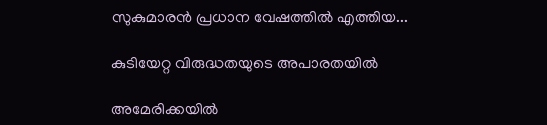സുകുമാരൻ പ്രധാന വേഷത്തിൽ എത്തിയ...

കുടിയേറ്റ വിരുദ്ധതയുടെ അപാരതയിൽ

അമേരിക്കയിൽ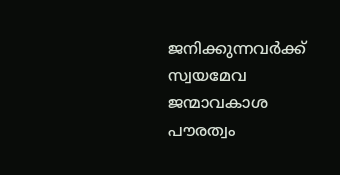ജനിക്കുന്നവർക്ക് സ്വയമേവ ജന്മാവകാശ പൗരത്വം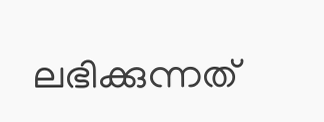ലഭിക്കുന്നത്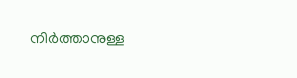നിർത്താനുള്ള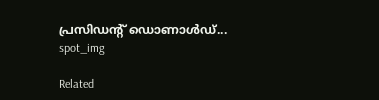പ്രസിഡന്റ് ഡൊണാൾഡ്...
spot_img

Related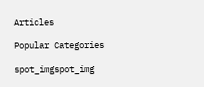Articles

Popular Categories

spot_imgspot_img